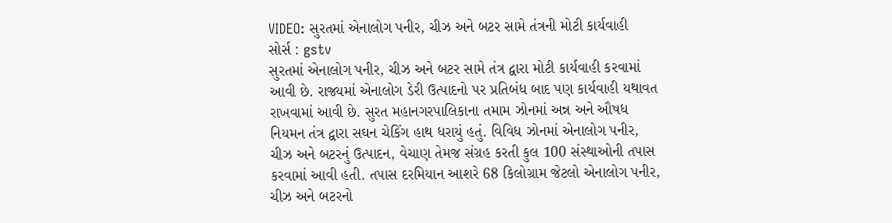VIDEO: સુરતમાં એનાલોગ પનીર, ચીઝ અને બટર સામે તંત્રની મોટી કાર્યવાહી
સોર્સ : gstv
સુરતમાં એનાલોગ પનીર, ચીઝ અને બટર સામે તંત્ર દ્વારા મોટી કાર્યવાહી કરવામાં આવી છે. રાજ્યમાં એનાલોગ ડેરી ઉત્પાદનો પર પ્રતિબંધ બાદ પણ કાર્યવાહી યથાવત રાખવામાં આવી છે. સુરત મહાનગરપાલિકાના તમામ ઝોનમાં અન્ન અને ઔષધ નિયમન તંત્ર દ્વારા સઘન ચેકિંગ હાથ ધરાયું હતું. વિવિધ ઝોનમાં એનાલોગ પનીર, ચીઝ અને બટરનું ઉત્પાદન, વેચાણ તેમજ સંગ્રહ કરતી કુલ 100 સંસ્થાઓની તપાસ કરવામાં આવી હતી. તપાસ દરમિયાન આશરે 68 કિલોગ્રામ જેટલો એનાલોગ પનીર, ચીઝ અને બટરનો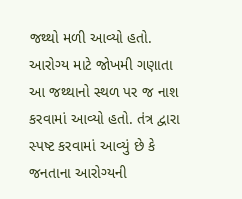જથ્થો મળી આવ્યો હતો. આરોગ્ય માટે જોખમી ગણાતા આ જથ્થાનો સ્થળ પર જ નાશ કરવામાં આવ્યો હતો. તંત્ર દ્વારા સ્પષ્ટ કરવામાં આવ્યું છે કે જનતાના આરોગ્યની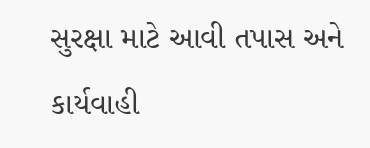સુરક્ષા માટે આવી તપાસ અને કાર્યવાહી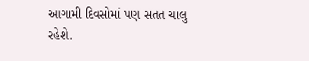આગામી દિવસોમાં પણ સતત ચાલુ રહેશે.